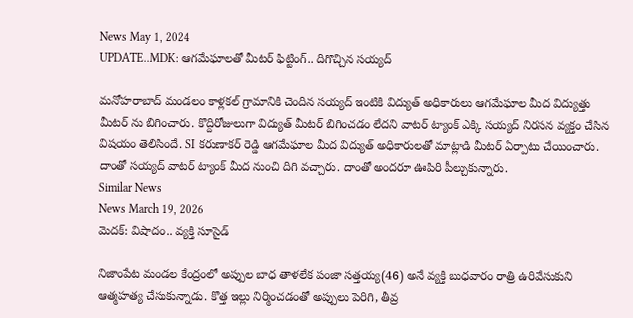News May 1, 2024
UPDATE..MDK: ఆగమేఘాలతో మీటర్ ఫిట్టింగ్.. దిగొచ్చిన సయ్యద్

మనోహరాబాద్ మండలం కాళ్లకల్ గ్రామానికి చెందిన సయ్యద్ ఇంటికి విద్యుత్ అధికారులు ఆగమేఘాల మీద విద్యుత్తు మీటర్ ను బిగించారు. కొద్దిరోజులుగా విద్యుత్ మీటర్ బిగించడం లేదని వాటర్ ట్యాంక్ ఎక్కి సయ్యద్ నిరసన వ్యక్తం చేసిన విషయం తెలిసిందే. SI కరుణాకర్ రెడ్డి ఆగమేఘాల మీద విద్యుత్ అధికారులతో మాట్లాడి మీటర్ ఏర్పాటు చేయించారు. దాంతో సయ్యద్ వాటర్ ట్యాంక్ మీద నుంచి దిగి వచ్చారు. దాంతో అందరూ ఊపిరి పీల్చుకున్నారు.
Similar News
News March 19, 2026
మెదక్: విషాదం.. వ్యక్తి సూసైడ్

నిజాంపేట మండల కేంద్రంలో అప్పుల బాధ తాళలేక పంజా సత్తయ్య(46) అనే వ్యక్తి బుధవారం రాత్రి ఉరివేసుకుని ఆత్మహత్య చేసుకున్నాడు. కొత్త ఇల్లు నిర్మించడంతో అప్పులు పెరిగి, తీవ్ర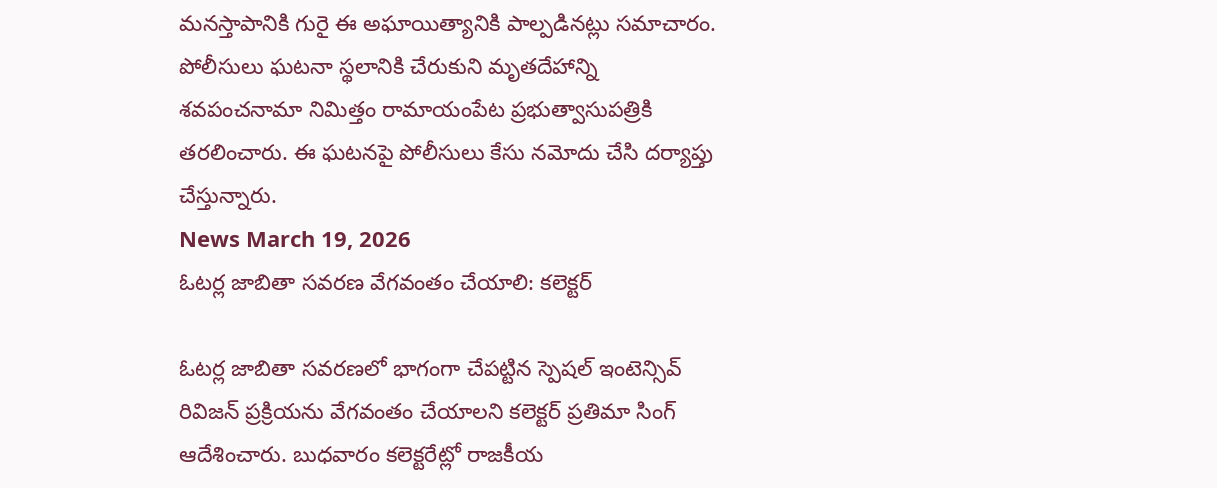మనస్తాపానికి గురై ఈ అఘాయిత్యానికి పాల్పడినట్లు సమాచారం. పోలీసులు ఘటనా స్థలానికి చేరుకుని మృతదేహాన్ని శవపంచనామా నిమిత్తం రామాయంపేట ప్రభుత్వాసుపత్రికి తరలించారు. ఈ ఘటనపై పోలీసులు కేసు నమోదు చేసి దర్యాప్తు చేస్తున్నారు.
News March 19, 2026
ఓటర్ల జాబితా సవరణ వేగవంతం చేయాలి: కలెక్టర్

ఓటర్ల జాబితా సవరణలో భాగంగా చేపట్టిన స్పెషల్ ఇంటెన్సివ్ రివిజన్ ప్రక్రియను వేగవంతం చేయాలని కలెక్టర్ ప్రతిమా సింగ్ ఆదేశించారు. బుధవారం కలెక్టరేట్లో రాజకీయ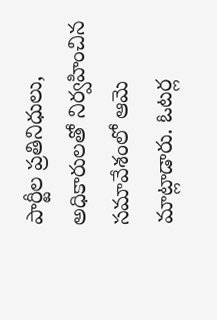పార్టీల ప్రతినిధులు, అధికారులతో నిర్వహించిన సమావేశంలో ఆమె మాట్లాడారు. ఓటర్ల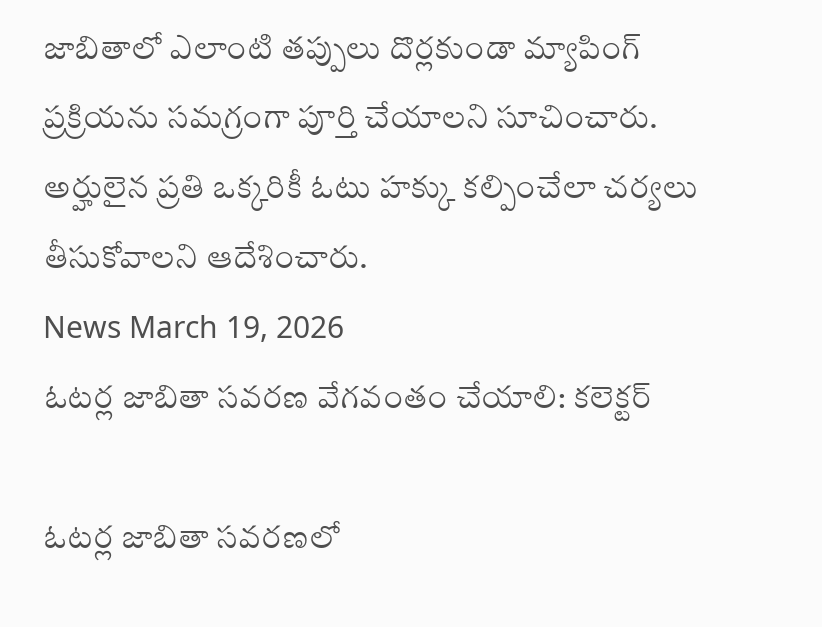జాబితాలో ఎలాంటి తప్పులు దొర్లకుండా మ్యాపింగ్ ప్రక్రియను సమగ్రంగా పూర్తి చేయాలని సూచించారు. అర్హులైన ప్రతి ఒక్కరికీ ఓటు హక్కు కల్పించేలా చర్యలు తీసుకోవాలని ఆదేశించారు.
News March 19, 2026
ఓటర్ల జాబితా సవరణ వేగవంతం చేయాలి: కలెక్టర్

ఓటర్ల జాబితా సవరణలో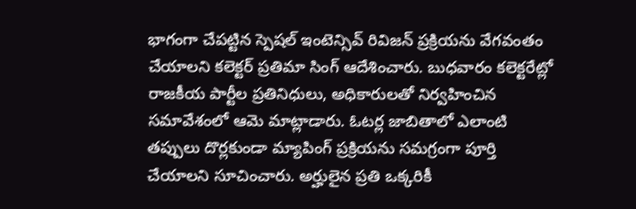భాగంగా చేపట్టిన స్పెషల్ ఇంటెన్సివ్ రివిజన్ ప్రక్రియను వేగవంతం చేయాలని కలెక్టర్ ప్రతిమా సింగ్ ఆదేశించారు. బుధవారం కలెక్టరేట్లో రాజకీయ పార్టీల ప్రతినిధులు, అధికారులతో నిర్వహించిన సమావేశంలో ఆమె మాట్లాడారు. ఓటర్ల జాబితాలో ఎలాంటి తప్పులు దొర్లకుండా మ్యాపింగ్ ప్రక్రియను సమగ్రంగా పూర్తి చేయాలని సూచించారు. అర్హులైన ప్రతి ఒక్కరికీ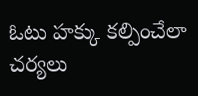ఓటు హక్కు కల్పించేలా చర్యలు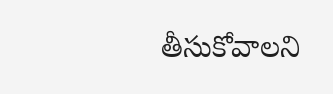తీసుకోవాలని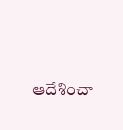ఆదేశించా